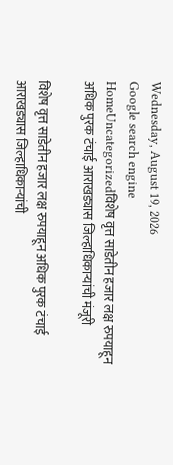Wednesday, August 19, 2026
Google search engine
HomeUncategorizedविशेष वृत्त साडेतीन हजार लक्ष रुपयाहून अधिक पुरक टंचाई आराखड्यास जिल्हाधिकाऱ्यांची मंजूरी

विशेष वृत्त साडेतीन हजार लक्ष रुपयाहून अधिक पुरक टंचाई आराखड्यास जिल्हाधिकाऱ्यांची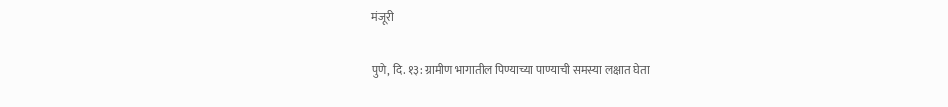मंजूरी

पुणे, दि. १३: ग्रामीण भागातील पिण्याच्या पाण्याची समस्या लक्षात घेता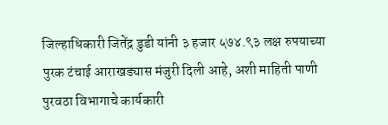जिल्हाधिकारी जितेंद्र डुडी यांनी ३ हजार ५७४.९३ लक्ष रुपयाच्या पुरक टंचाई आराखड्यास मंजुरी दिली आहे, अशी माहिती पाणी पुरवठा विभागाचे कार्यकारी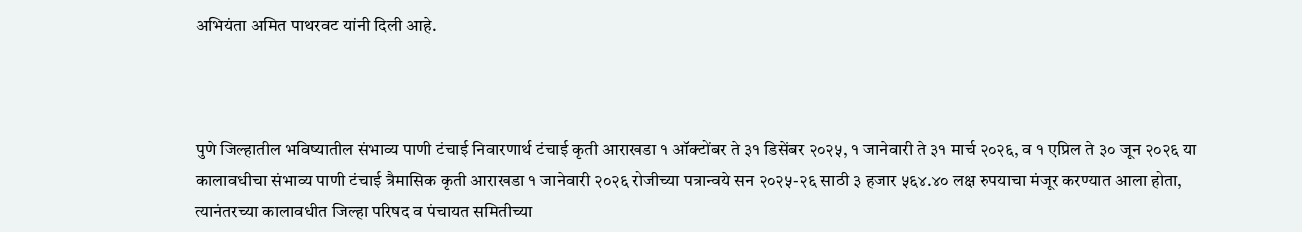अभियंता अमित पाथरवट यांनी दिली आहे.



पुणे जिल्हातील भविष्यातील संभाव्य पाणी टंचाई निवारणार्थ टंचाई कृती आराखडा १ ऑक्टोंबर ते ३१ डिसेंबर २०२५, १ जानेवारी ते ३१ मार्च २०२६, व १ एप्रिल ते ३० जून २०२६ या कालावधीचा संभाव्य पाणी टंचाई त्रैमासिक कृती आराखडा १ जानेवारी २०२६ रोजीच्या पत्रान्वये सन २०२५-२६ साठी ३ हजार ५६४.४० लक्ष रुपयाचा मंजूर करण्यात आला होता, त्यानंतरच्या कालावधीत जिल्हा परिषद व पंचायत समितीच्या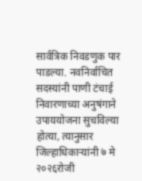सार्वत्रिक निवडणुक पार पाडल्या. नवनिर्वाचित सदस्यांनी पाणी टंचाई निवारणाच्या अनुषंगाने उपाययोजना सुचविल्या होत्या, त्यानुसार जिल्हाधिकाऱ्यांनी ७ मे २०२६रोजी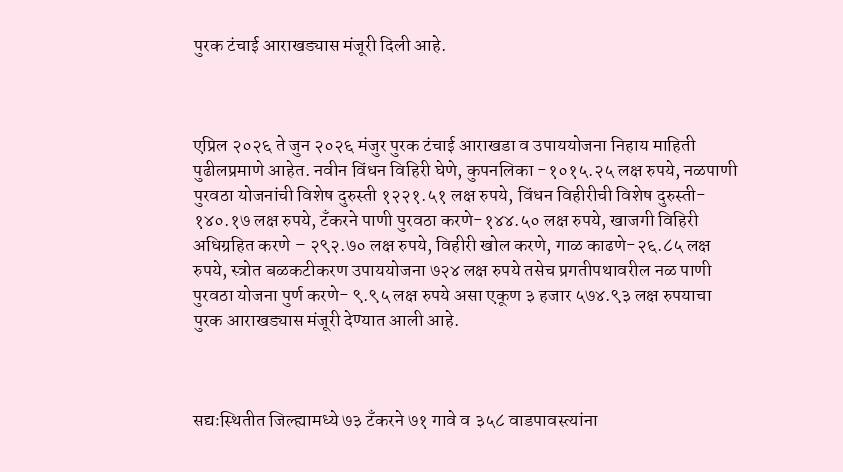पुरक टंचाई आराखड्यास मंजूरी दिली आहे.



एप्रिल २०२६ ते जुन २०२६ मंजुर पुरक टंचाई आराखडा व उपाययोजना निहाय माहिती पुढीलप्रमाणे आहेत. नवीन विंधन विहिरी घेणे, कुपनलिका -१०१५.२५ लक्ष रुपये, नळपाणी पुरवठा योजनांची विशेष दुरुस्ती १२२१.५१ लक्ष रुपये, विंधन विहीरीची विशेष दुरुस्ती- १४०.१७ लक्ष रुपये, टँकरने पाणी पुरवठा करणे-१४४.५० लक्ष रुपये, खाजगी विहिरी अधिग्रहित करणे – २९२.७० लक्ष रुपये, विहीरी खोल करणे, गाळ काढणे-२६.८५ लक्ष रुपये, स्त्रोत बळकटीकरण उपाययोजना ७२४ लक्ष रुपये तसेच प्रगतीपथावरील नळ पाणी पुरवठा योजना पुर्ण करणे- ९.९५ लक्ष रुपये असा एकूण ३ हजार ५७४.९३ लक्ष रुपयाचा पुरक आराखड्यास मंजूरी देण्यात आली आहे.



सद्यःस्थितीत जिल्ह्यामध्ये ७३ टँकरने ७१ गावे व ३५८ वाडपावस्त्यांना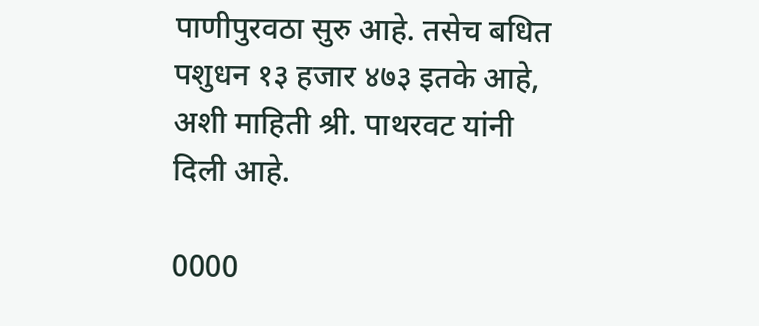पाणीपुरवठा सुरु आहे. तसेच बधित पशुधन १३ हजार ४७३ इतके आहे, अशी माहिती श्री. पाथरवट यांनी दिली आहे.

0000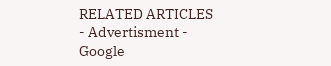RELATED ARTICLES
- Advertisment -
Google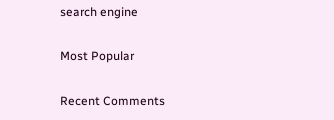search engine

Most Popular

Recent Comments